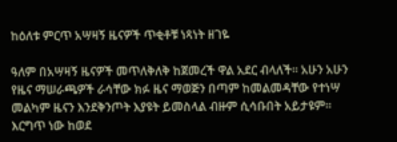ከዕለቱ ምርጥ አሣዛኝ ዜናዎች ጥቂቶቹ ነጻነት ዘገዬ

ዓለም በአሣዛኝ ዜናዎች መጥለቅለቅ ከጀመረች ዋል አደር ብላለች፡፡ አሁን አሁን የዜና ማሠራጫዎች ራሳቸው ክፉ ዜና ማወጅን በጣም ከመልመዳቸው የተነሣ መልካም ዜናን እንደቅንጦት እያዩት ይመስላል ብዙም ሲሳቡበት አይታዩም፡፡ እርግጥ ነው ከወደ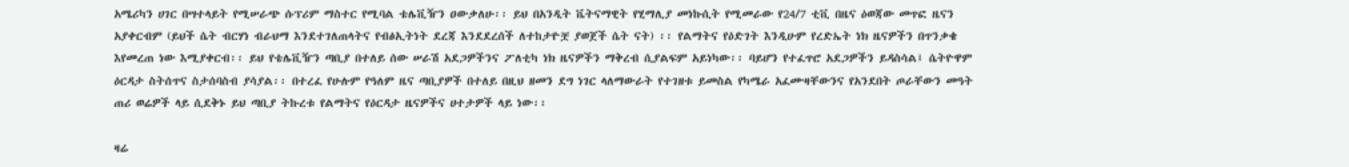አሜሪካን ሀገር በሣተላይት የሚሠራጭ ሱፕሪም ማስተር የሚባል ቴሌቪዥን ዐውቃለሁ፡፡ ይህ በአንዲት ቬትናማዊት የሂማሊያ መነኩሲት የሚመራው የ24/7 ቲቪ በዜና ዕወጃው መጥፎ ዜናን አያቀርብም (ይህች ሴት ብርሃነ ብራህማ እንደተገለጠላትና የብፅኢትነት ደረጃ እንደደረሰች ለተከታዮቿ ያወጀች ሴት ናት) ፡፡ የልማትና የዕድገት እንዲሁም የረድኤት ነክ ዜናዎችን በጥንቃቄ እየመረጠ ነው እሚያቀርብ፡፡ ይህ የቴሌቪዥን ጣቢያ በተለይ ሰው ሠራሽ አደጋዎችንና ፖለቲካ ነክ ዜናዎችን ማቅረብ ሲያልፍም አይነካው፡፡ ባይሆን የተፈጥሮ አደጋዎችን ይዳስሳል፤ ሴትዮዋም ዕርዳታ ስትሰጥና ስታሰባስብ ያሳያል፡፡ በተረፈ የሁሉም የዓለም ዜና ጣቢያዎች በተለይ በዚህ ዘመን ደግ ነገር ላለማውራት የተገዘቱ ይመስል የካሜራ አፈሙዛቸውንና የአንደበት ጦራቸውን መዓት ጠሪ ወሬዎች ላይ ሲደቅኑ ይህ ጣቢያ ትኩረቱ የልማትና የዕርዳታ ዜናዎችና ሀተታዎች ላይ ነው፡፡

ዛሬ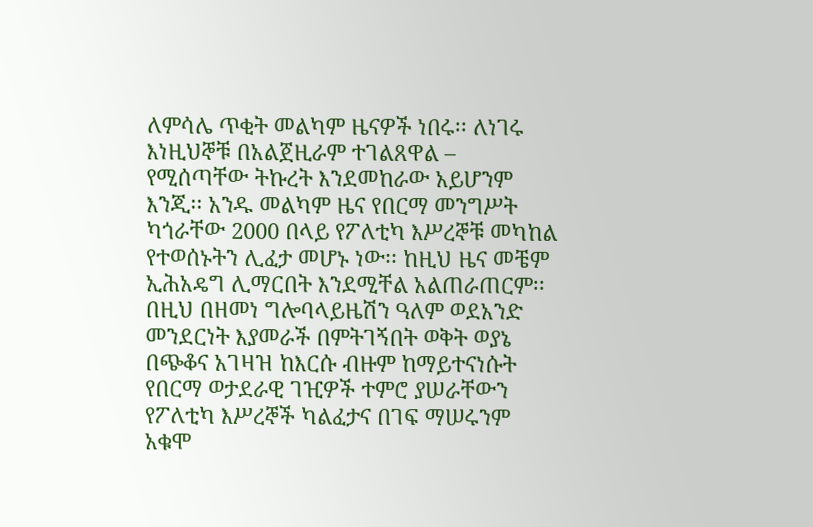ለምሳሌ ጥቂት መልካም ዜናዎች ነበሩ፡፡ ለነገሩ እነዚህኞቹ በአልጀዚራም ተገልጸዋል – የሚሰጣቸው ትኩረት እንደመከራው አይሆንም እንጂ፡፡ አንዱ መልካም ዜና የበርማ መንግሥት ካጎራቸው 2000 በላይ የፖለቲካ እሥረኞቹ መካከል የተወሰኑትን ሊፈታ መሆኑ ነው፡፡ ከዚህ ዜና መቼም ኢሕአዴግ ሊማርበት እንደሚቸል አልጠራጠርም፡፡ በዚህ በዘመነ ግሎባላይዜሽን ዓለም ወደአንድ መንደርነት እያመራች በምትገኝበት ወቅት ወያኔ በጭቆና አገዛዝ ከእርሱ ብዙም ከማይተናነሱት የበርማ ወታደራዊ ገዢዎች ተምሮ ያሠራቸውን የፖለቲካ እሥረኞች ካልፈታና በገፍ ማሠሩንም አቁሞ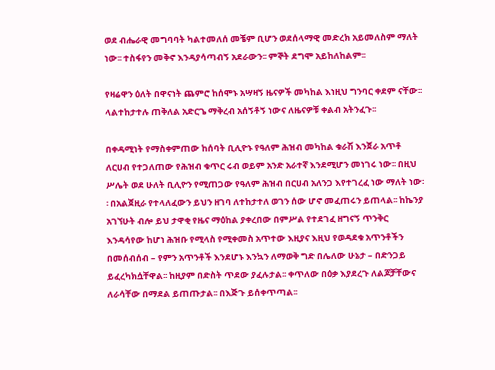ወደ ብሔራዊ መግባባት ካልተመለሰ መቼም ቢሆን ወደሰላማዊ መድረክ አይመለስም ማለት ነው፡፡ ተስፋየን መቅኖ እንዳያሳጣብኝ አደራውን፡፡ ምኞት ደግሞ አይከለከልም፡፡

የዛሬዋን ዕለት በዋናነት ጨምሮ ከሰሞኑ አሣዛኝ ዜናዎች መካከል እነዚህ ግንባር ቀደም ናቸው፡፡ ላልተከታተሉ ጠቅለል አድርጌ ማቅረብ አሰኝቶኝ ነውና ለዜናዎቹ ቀልብ አትንፈጉ፡፡

በቀዳሚነት የማስቀምጠው ከሰባት ቢሊዮኑ የዓለም ሕዝብ መካከል ቁራሽ እንጀራ አጥቶ ለርሀብ የተጋለጠው የሕዝብ ቁጥር ሩብ ወይም አንድ አራተኛ እንደሚሆን መነገሩ ነው፡፡ በዚህ ሥሌት ወደ ሁለት ቢሊዮን የሚጠጋው የዓለም ሕዝብ በርሀብ አለንጋ እየተገረፈ ነው ማለት ነው፡፡ በአልጀዚራ የተላለፈውን ይህን ዘገባ ለተከታተለ ወገን ሰው ሆኖ መፈጠሩን ይጠላል፡፡ ከኬንያ አገኘሁት ብሎ ይህ ታዋቂ የዜና ማዕከል ያቀረበው በምሥል የተደገፈ ዘግናኝ ጥንቅር እንዳሳየው ከሆነ ሕዝቡ የሚላስ የሚቀመስ አጥተው እዚያና እዚህ የወዳደቁ አጥንቶችን በመሰብሰብ – የምን አጥንቶች እንደሆኑ እንኳን ለማወቅ ግድ በሌለው ሁኔታ – በድንጋይ ይፈረካክሷቸዋል፡፡ ከዚያም በድስት ጥደው ያፈሉታል፡፡ ቀጥለው በዕቃ እያደረጉ ለልጆቻቸውና ለራሳቸው በማደል ይጠጡታል፡፡ በእጅጉ ይሰቀጥጣል፡፡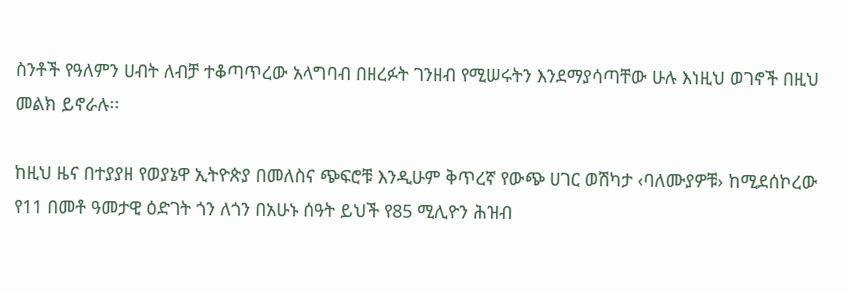ስንቶች የዓለምን ሀብት ለብቻ ተቆጣጥረው አላግባብ በዘረፉት ገንዘብ የሚሠሩትን እንደማያሳጣቸው ሁሉ እነዚህ ወገኖች በዚህ መልክ ይኖራሉ፡፡

ከዚህ ዜና በተያያዘ የወያኔዋ ኢትዮጵያ በመለስና ጭፍሮቹ እንዲሁም ቅጥረኛ የውጭ ሀገር ወሽካታ ‹ባለሙያዎቹ› ከሚደሰኮረው የ11 በመቶ ዓመታዊ ዕድገት ጎን ለጎን በአሁኑ ሰዓት ይህች የ85 ሚሊዮን ሕዝብ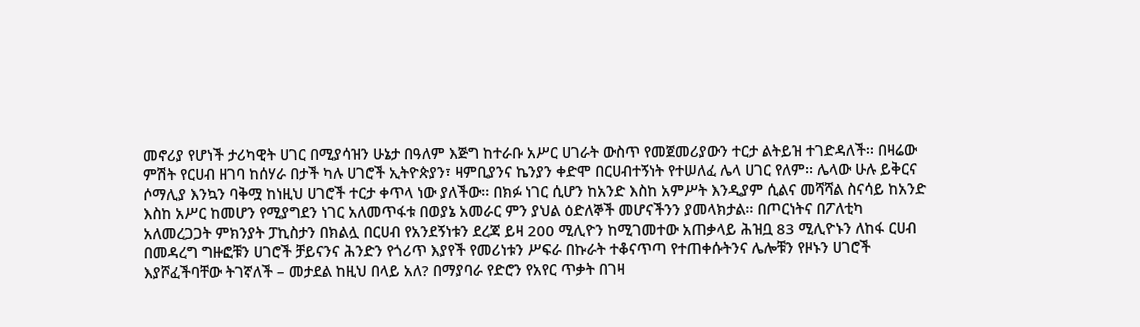መኖሪያ የሆነች ታሪካዊት ሀገር በሚያሳዝን ሁኔታ በዓለም እጅግ ከተራቡ አሥር ሀገራት ውስጥ የመጀመሪያውን ተርታ ልትይዝ ተገድዳለች፡፡ በዛሬው ምሽት የርሀብ ዘገባ ከሰሃራ በታች ካሉ ሀገሮች ኢትዮጵያን፣ ዛምቢያንና ኬንያን ቀድሞ በርሀብተኝነት የተሠለፈ ሌላ ሀገር የለም፡፡ ሌላው ሁሉ ይቅርና ሶማሊያ እንኳን ባቅሟ ከነዚህ ሀገሮች ተርታ ቀጥላ ነው ያለችው፡፡ በክፉ ነገር ሲሆን ከአንድ እስከ አምሥት እንዲያም ሲልና መሻሻል ስናሳይ ከአንድ እስከ አሥር ከመሆን የሚያግደን ነገር አለመጥፋቱ በወያኔ አመራር ምን ያህል ዕድለኞች መሆናችንን ያመላክታል፡፡ በጦርነትና በፖለቲካ አለመረጋጋት ምክንያት ፓኪስታን በክልሏ በርሀብ የአንደኝነቱን ደረጃ ይዛ 200 ሚሊዮን ከሚገመተው አጠቃላይ ሕዝቧ 83 ሚሊዮኑን ለከፋ ርሀብ በመዳረግ ግዙፎቹን ሀገሮች ቻይናንና ሕንድን የጎሪጥ እያየች የመሪነቱን ሥፍራ በኩራት ተቆናጥጣ የተጠቀሱትንና ሌሎቹን የዞኑን ሀገሮች እያሾፈችባቸው ትገኛለች – መታደል ከዚህ በላይ አለ? በማያባራ የድሮን የአየር ጥቃት በገዛ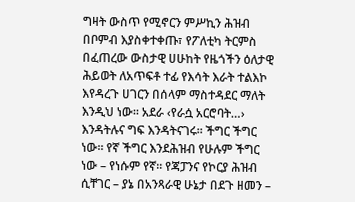ግዛት ውስጥ የሚኖርን ምሥኪን ሕዝብ በቦምብ እያስቀተቀጡ፣ የፖለቲካ ትርምስ በፈጠረው ውስታዊ ሀሁከት የዜጎችን ዕለታዊ ሕይወት ለአጥፍቶ ተፊ የእሳት እራት ተልእኮ እየዳረጉ ሀገርን በሰላም ማስተዳደር ማለት እንዲህ ነው፡፡ አደራ ‹የራሷ አርሮባት…› እንዳትሉና ግፍ እንዳትናገሩ፡፡ ችግር ችግር ነው፡፡ የኛ ችግር እንደሕዝብ የሁሉም ችግር ነው – የነሱም የኛ፡፡ የጃፓንና የኮርያ ሕዝብ ሲቸገር – ያኔ በአንጻራዊ ሁኔታ በደጉ ዘመን –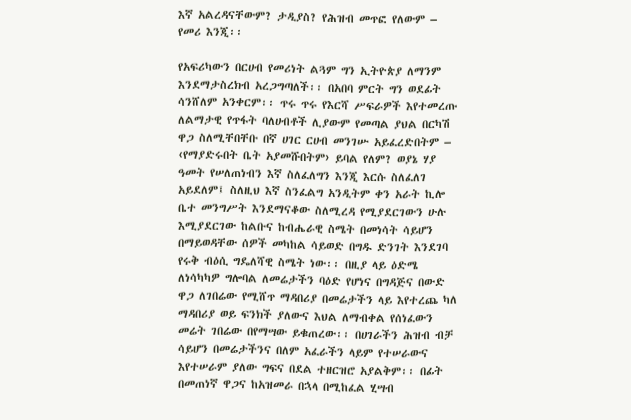እኛ አልረዳናቸውም? ታዲያስ? የሕዝብ መጥፎ የለውም – የመሪ እንጂ፡፡

የአፍሪካውን በርሀብ የመሪነት ልጓም ግን ኢትዮጵያ ለማንም እንደማታስረክብ አረጋግጣለች፡፡ በአበባ ምርት ግን ወደፊት ሳንሸለም አንቀርም፡፡ ጥሩ ጥሩ የእርሻ ሥፍራዎች እየተመረጡ ለልማታዊ የጥፋት ባለሀብቶች ሊያውም የመጣል ያህል በርካሽ ዋጋ ስለሚቸበቸቡ በኛ ሀገር ርሀብ መንገሡ አይፈረድበትም – ‹የማያድሩበት ቤት አያመሹበትም› ይባል የለም? ወያኔ ሃያ ዓመት የሠለጠነብን እኛ ስለፈለግን እንጂ እርሱ ስለፈለገ አይደለም፤ ስለዚህ እኛ ስንፈልግ አንዲትም ቀን አራት ኪሎ ቤተ መንግሥት እንደማናቆው ስለሚረዳ የሚያደርገውን ሁሉ እሚያደርገው ከልቡና ከብሔራዊ ስሜት በመነሳት ሳይሆን በማይወዳቸው ሰዎች መካከል ሳይወድ በግዱ ድንገት እንደገባ የሩቅ ብዕሲ ግዴለሻዊ ስሜት ነው፡፡ በዚያ ላይ ዕድሜ ለነሳካካዎ ግሎባል ለመሬታችን ባዕድ የሆነና በግዳጅና በውድ ዋጋ ለገበሬው የሚሸጥ ማዳበሪያ በመሬታችን ላይ እየተረጨ ካለ ማዳበሪያ ወይ ፍንክች ያለውና እህል ለማብቀል የሰነፈውን መሬት ገበሬው በየማሣው ይቁጠረው፡፡ በሀገራችን ሕዝብ ብቻ ሳይሆን በመሬታችንና በለም አፈራችን ላይም የተሠራውና እየተሠራም ያለው ግፍና በደል ተዘርዝሮ አያልቅም፡፡ በፊት በመጠነኛ ዋጋና ከአዝመራ በኋላ በሚከፈል ሂሣብ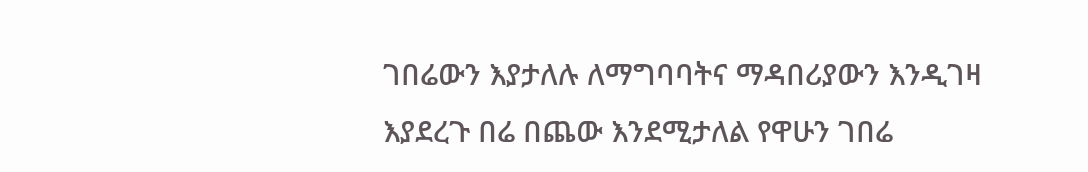ገበሬውን እያታለሉ ለማግባባትና ማዳበሪያውን እንዲገዛ እያደረጉ በሬ በጨው እንደሚታለል የዋሁን ገበሬ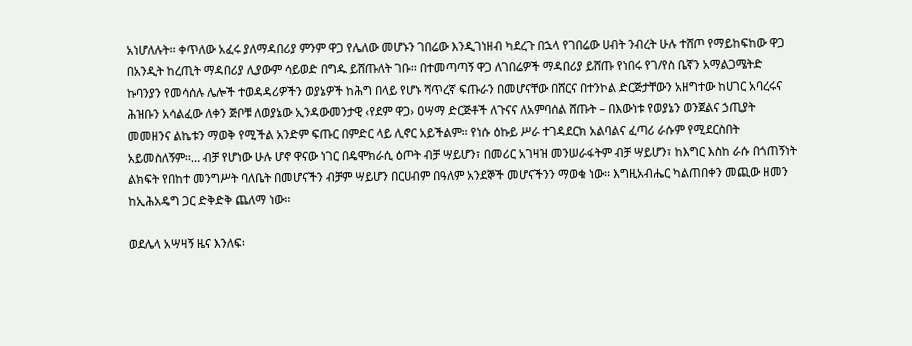አነሆለሉት፡፡ ቀጥለው አፈሩ ያለማዳበሪያ ምንም ዋጋ የሌለው መሆኑን ገበሬው እንዲገነዘብ ካደረጉ በኋላ የገበሬው ሀብት ንብረት ሁሉ ተሸጦ የማይከፍከው ዋጋ በአንዲት ከረጢት ማዳበሪያ ሊያውም ሳይወድ በግዱ ይሸጡለት ገቡ፡፡ በተመጣጣኝ ዋጋ ለገበሬዎች ማዳበሪያ ይሸጡ የነበሩ የገ/የስ ቤኛን አማልጋሜትድ ኩባንያን የመሳሰሉ ሌሎች ተወዳዳሪዎችን ወያኔዎች ከሕግ በላይ የሆኑ ሻጥረኛ ፍጡራን በመሆናቸው በሸርና በተንኮል ድርጅታቸውን አዘግተው ከሀገር አባረሩና ሕዝቡን አሳልፈው ለቀን ጅቦቹ ለወያኔው ኢንዳውመንታዊ ‹የደም ዋጋ› ዐሣማ ድርጅቶች ለጉናና ለአምባሰል ሸጡት – በእውነቱ የወያኔን ወንጀልና ኃጢያት መመዘንና ልኬቱን ማወቅ የሚችል አንድም ፍጡር በምድር ላይ ሊኖር አይችልም፡፡ የነሱ ዕኩይ ሥራ ተገዳደርክ አልባልና ፈጣሪ ራሱም የሚደርስበት አይመስለኝም፡፡… ብቻ የሆነው ሁሉ ሆኖ ዋናው ነገር በዴሞክራሲ ዕጦት ብቻ ሣይሆን፣ በመሪር አገዛዝ መንሠራፋትም ብቻ ሣይሆን፣ ከእግር እስከ ራሱ በጎጠኝነት ልክፍት የበከተ መንግሥት ባለቤት በመሆናችን ብቻም ሣይሆን በርሀብም በዓለም አንደኞች መሆናችንን ማወቁ ነው፡፡ እግዚአብሔር ካልጠበቀን መጪው ዘመን ከኢሕአዴግ ጋር ድቅድቅ ጨለማ ነው፡፡

ወደሌላ አሣዛኝ ዜና እንለፍ፡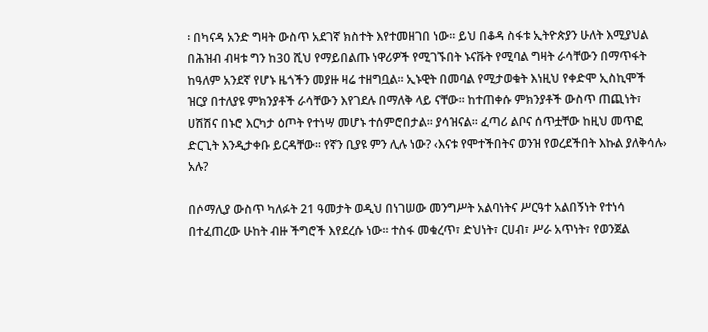፡ በካናዳ አንድ ግዛት ውስጥ አደገኛ ክስተት እየተመዘገበ ነው፡፡ ይህ በቆዳ ስፋቱ ኢትዮጵያን ሁለት እሚያህል በሕዝብ ብዛቱ ግን ከ30 ሺህ የማይበልጡ ነዋሪዎች የሚገኙበት ኑናቩት የሚባል ግዛት ራሳቸውን በማጥፋት ከዓለም አንደኛ የሆኑ ዜጎችን መያዙ ዛሬ ተዘግቧል፡፡ ኢኑዊት በመባል የሚታወቁት እነዚህ የቀድሞ ኢስኪሞች ዝርያ በተለያዩ ምክንያቶች ራሳቸውን እየገደሉ በማለቅ ላይ ናቸው፡፡ ከተጠቀሱ ምክንያቶች ውስጥ ጠጪነት፣ ሀሽሽና በኑሮ እርካታ ዕጦት የተነሣ መሆኑ ተሰምሮበታል፡፡ ያሳዝናል፡፡ ፈጣሪ ልቦና ሰጥቷቸው ከዚህ መጥፎ ድርጊት እንዲታቀቡ ይርዳቸው፡፡ የኛን ቢያዩ ምን ሊሉ ነው? ‹እናቱ የሞተችበትና ወንዝ የወረደችበት እኩል ያለቅሳሉ› አሉ?

በሶማሊያ ውስጥ ካለፉት 21 ዓመታት ወዲህ በነገሠው መንግሥት አልባነትና ሥርዓተ አልበኝነት የተነሳ በተፈጠረው ሁከት ብዙ ችግሮች እየደረሱ ነው፡፡ ተስፋ መቁረጥ፣ ድህነት፣ ርሀብ፣ ሥራ አጥነት፣ የወንጀል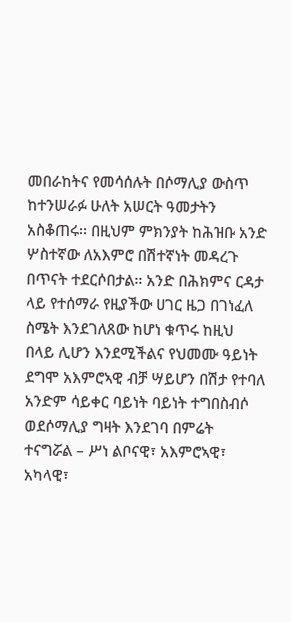መበራከትና የመሳሰሉት በሶማሊያ ውስጥ ከተንሠራፉ ሁለት አሠርት ዓመታትን አስቆጠሩ፡፡ በዚህም ምክንያት ከሕዝቡ አንድ ሦስተኛው ለአእምሮ በሽተኛነት መዳረጉ በጥናት ተደርሶበታል፡፡ አንድ በሕክምና ርዳታ ላይ የተሰማራ የዚያችው ሀገር ዜጋ በገነፈለ ስሜት እንደገለጸው ከሆነ ቁጥሩ ከዚህ በላይ ሊሆን እንደሚችልና የህመሙ ዓይነት ደግሞ አእምሮኣዊ ብቻ ሣይሆን በሽታ የተባለ አንድም ሳይቀር ባይነት ባይነት ተግበስብሶ ወደሶማሊያ ግዛት እንደገባ በምሬት ተናግሯል – ሥነ ልቦናዊ፣ አእምሮኣዊ፣ አካላዊ፣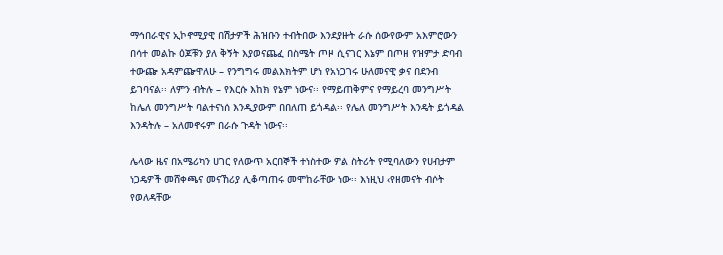ማኅበራዊና ኢኮኖሚያዊ በሽታዎች ሕዝቡን ተብትበው እንደያዙት ራሱ ሰውየውም አእምሮውን በሳተ መልኩ ዕጆቹን ያለ ቅኝት እያወናጨፈ በስሜት ጦዞ ሲናገር እኔም በጦዘ የዝምታ ድባብ ተውጬ አዳምጬዋለሁ – የንግግሩ መልእክትም ሆነ የአነጋገሩ ሁለመናዊ ቃና በደንብ ይገባናል፡፡ ለምን ብትሉ – የእርሱ እከክ የኔም ነውና፡፡ የማይጠቅምና የማይረባ መንግሥት ከሌለ መንግሥት ባልተናነሰ እንዲያውም በበለጠ ይጎዳል፡፡ የሌለ መንግሥት እንዴት ይጎዳል እንዳትሉ – አለመኖሩም በራሱ ጉዳት ነውና፡፡

ሌላው ዜና በአሜሪካን ሀገር የለውጥ አርበኞች ተነስተው ዎል ስትሪት የሚባለውን የሀብታም ነጋዴዎች መሸቀጫና መናኸሪያ ሊቆጣጠሩ መሞከራቸው ነው፡፡ እነዚህ ‹የዘመናት ብሶት የወለዳቸው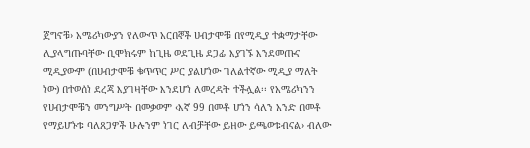ጀግኖቹ› አሜሪካውያን የለውጥ አርበኞች ሀብታሞቹ በየሚዲያ ተቋማታቸው ሊያላግጡባቸው ቢሞክሩም ከጊዜ ወደጊዜ ደጋፊ እያገኙ እንደመጡና ሚዲያውም (በሀብታሞቹ ቁጥጥር ሥር ያልሆነው ገለልተኛው ሚዲያ ማለት ነው) በተወሰነ ደረጃ እያገዛቸው እንደሆነ ለመረዳት ተችሏል፡፡ የአሜሪካንን የሀብታሞቹን መንግሥት በመቃወም ‹እኛ 99 በመቶ ሆነን ሳለን አንድ በመቶ የማይሆኑቱ ባለጸጋዎች ሁሉንም ነገር ለብቻቸው ይዘው ይጫወቱብናል› ብለው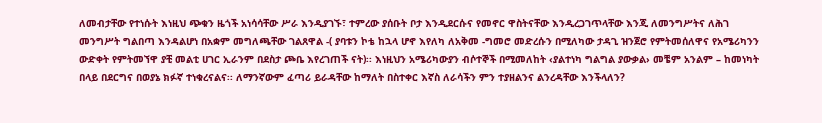ለመብታቸው የተነሱት እነዚህ ጭቁን ዜጎች አነሳሳቸው ሥራ እንዲያገኙ፣ ተምረው ያሰቡት ቦታ እንዲደርሱና የመኖር ዋስትናቸው እንዲረጋገጥላቸው እንጂ ለመንግሥትና ለሕገ መንግሥት ግልበጣ እንዳልሆነ በአቋም መግለጫቸው ገልጸዋል -( ያባቱን ኮቴ ከኋላ ሆኖ እየለካ ለአቅመ -ግመሮ መድረሱን በሚለካው ታዳጊ ዝንጀሮ የምትመሰለዋና የአሜሪካንን ውድቀት የምትመኘዋ ያቺ መልቲ ሀገር ኢራንም በደስታ ጮቤ እየረገጠች ናት)፡፡ እነዚህን አሜሪካውያን ብሶተኞች በሚመለከት ‹ያልተነካ ግልግል ያውቃል› መቼም አንልም – ከመነካት በላይ በደርግና በወያኔ ክፉኛ ተነቁረናልና፡፡ ለማንኛውም ፈጣሪ ይራዳቸው ከማለት በስተቀር እኛስ ለራሳችን ምን ተያዘልንና ልንረዳቸው እንችላለን?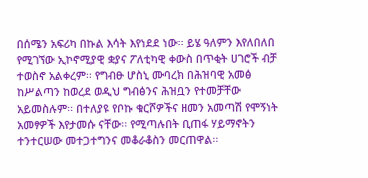በሰሜን አፍሪካ በኩል እሳት እየነደደ ነው፡፡ ይሄ ዓለምን እየለበለበ የሚገኘው ኢኮኖሚያዊ ቋያና ፖለቲካዊ ቀውስ በጥቂት ሀገሮች ብቻ ተወስኖ አልቀረም፡፡ የግብፁ ሆስኒ ሙባረክ በሕዝባዊ አመፅ ከሥልጣን ከወረደ ወዲህ ግብፅንና ሕዝቧን የተመቻቸው አይመስሉም፡፡ በተለያዩ የቦኩ ቁርሾዎችና ዘመን አመጣሽ የሞኝነት አመፃዎች እየታመሱ ናቸው፡፡ የሚጣሉበት ቢጠፋ ሃይማኖትን ተንተርሠው መተጋተግንና መቆራቆስን መርጠዋል፡፡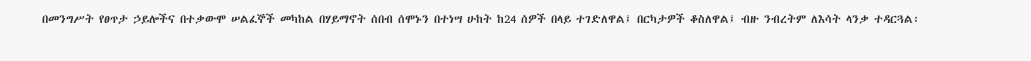በመንግሥት የፀጥታ ኃይሎችና በተቃውሞ ሠልፈኞች መካከል በሃይማኖት ሰበብ ሰሞኑን በተነሣ ሁከት ከ24 ሰዎች በላይ ተገድለዋል፤ በርካታዎች ቆስለዋል፤ ብዙ ንብረትም ለእሳት ላንቃ ተዳርጓል፡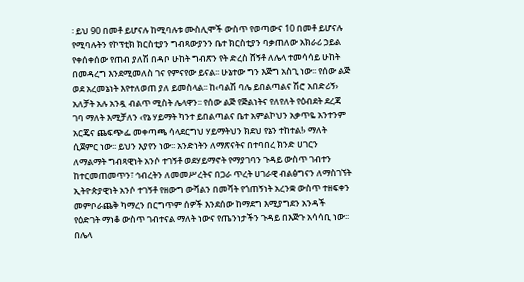፡ ይህ 90 በመቶ ይሆናሉ ከሚባሉቱ ሙስሊሞች ውስጥ የወጣውና 10 በመቶ ይሆናሉ የሚባሉትን የኮፕቲክ ክርስቲያን ግብጻውያንን ቤተ ክርስቲያን ባቃጠለው አክራሪ ኃይል የቀሰቀሰው የጠብ ያለሽ በዳቦ ሁከት ግብጽን የት ድረስ ሸኝቶ ለሌላ ተመሳሳይ ሁከት በመዳረግ እንደሚመለስ ገና የምናየው ይናል፡፡ ሁኔተው ግን እጅግ አስጊ ነው፡፡ የሰው ልጅ ወደ አረመኔነት እየተለወጠ ያለ ይመስላል፡፡ ከ‹ባልሽ ባሌ ይበልጣልና ሽሮ አበድሪኝ› አለቻት አሉ አንዷ ብልጥ ሚስት ሌላዋን፡፡ የሰው ልጅ የጅልነትና የለየለት የዕብደት ደረጃ ገባ ማለት እሚቻለን ‹የኔ ሃይማት ካንተ ይበልጣልና ቤተ አምልኮህን አቃጥዬ አንተንም አርጄና ጨፍጭፌ መቀጣጫ ሳላደርግህ ሃይማትህን ክደህ የኔን ተከተል!› ማለት ሲጀምር ነው፡፡ ይህን እያየን ነው፡፡ አንድነትን ለማጽናትና በተባበረ ክንድ ሀገርን ለማልማት ግብጻዊነት አንሶ ተገኝቶ ወደሃይማኖት የማያገባን ጉዳይ ውስጥ ገብተን ከተርመጠመጥን፣ ኅብረትን ለመመሥረትና በጋራ ጥረት ሀገራዊ ብልፅግናን ለማስገኘት ኢትዮጵያዊነት አንሶ ተገኝቶ የዘውግ ውሻልን በመሻት የጎጠኝነት አረንቋ ውስጥ ተዘፍቀን መምቦራጨቅ ካማረን በርግጥም ሰዎች እንደሰው ከማደግ እሚያግደን አንዳች የዕድገት ማነቆ ውስጥ ገብተናል ማለት ነውና የጤንነታችን ጉዳይ በእጅጉ አሳሳቢ ነው፡፡
በሌላ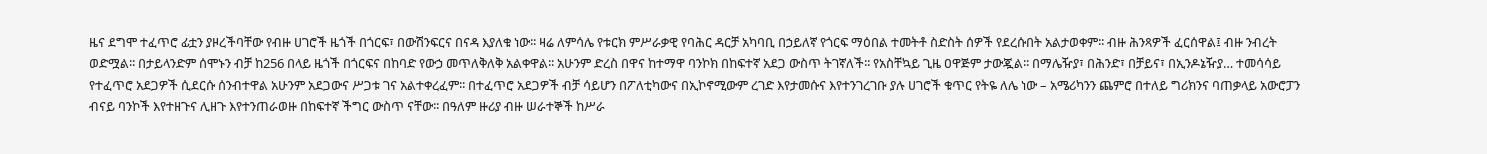ዜና ደግሞ ተፈጥሮ ፊቷን ያዞረችባቸው የብዙ ሀገሮች ዜጎች በጎርፍ፣ በውሽንፍርና በናዳ እያለቁ ነው፡፡ ዛሬ ለምሳሌ የቱርክ ምሥራቃዊ የባሕር ዳርቻ አካባቢ በኃይለኛ የጎርፍ ማዕበል ተመትቶ ስድስት ሰዎች የደረሱበት አልታወቀም፡፡ ብዙ ሕንጻዎች ፈርሰዋል፤ ብዙ ንብረት ወድሟል፡፡ በታይላንድም ሰሞኑን ብቻ ከ256 በላይ ዜጎች በጎርፍና በከባድ የውኃ መጥለቅለቅ አልቀዋል፡፡ አሁንም ድረስ በዋና ከተማዋ ባንኮክ በከፍተኛ አደጋ ውስጥ ትገኛለች፡፡ የአስቸኳይ ጊዜ ዐዋጅም ታውጇል፡፡ በማሌዥያ፣ በሕንድ፣ በቻይና፣ በኢንዶኔዥያ… ተመሳሳይ የተፈጥሮ አደጋዎች ሲደርሱ ሰንብተዋል አሁንም አደጋውና ሥጋቱ ገና አልተቀረፈም፡፡ በተፈጥሮ አደጋዎች ብቻ ሳይሆን በፖለቲካውና በኢኮኖሚውም ረገድ እየታመሱና እየተንገረገቡ ያሉ ሀገሮች ቁጥር የትዬ ለሌ ነው – አሜሪካንን ጨምሮ በተለይ ግሪክንና ባጠቃላይ አውሮፓን ብናይ ባንኮች እየተዘጉና ሊዘጉ እየተንጠራወዙ በከፍተኛ ችግር ውስጥ ናቸው፡፡ በዓለም ዙሪያ ብዙ ሠራተኞች ከሥራ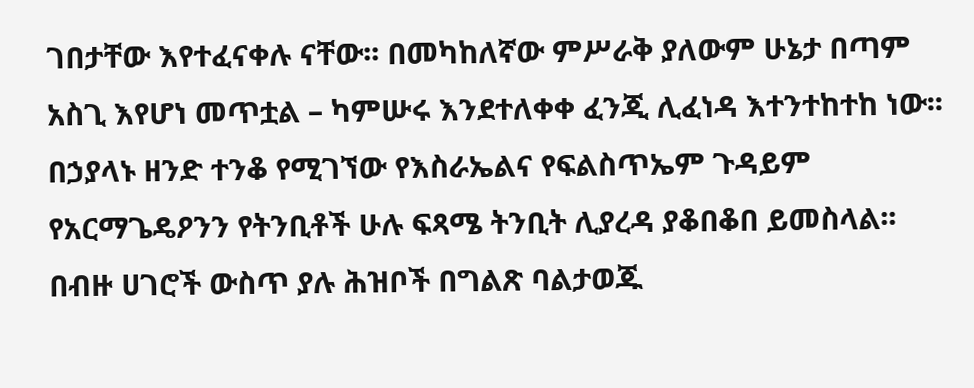ገበታቸው እየተፈናቀሉ ናቸው፡፡ በመካከለኛው ምሥራቅ ያለውም ሁኔታ በጣም አስጊ እየሆነ መጥቷል – ካምሡሩ እንደተለቀቀ ፈንጂ ሊፈነዳ እተንተከተከ ነው፡፡ በኃያላኑ ዘንድ ተንቆ የሚገኘው የእስራኤልና የፍልስጥኤም ጉዳይም የአርማጌዴዖንን የትንቢቶች ሁሉ ፍጻሜ ትንቢት ሊያረዳ ያቆበቆበ ይመስላል፡፡ በብዙ ሀገሮች ውስጥ ያሉ ሕዝቦች በግልጽ ባልታወጁ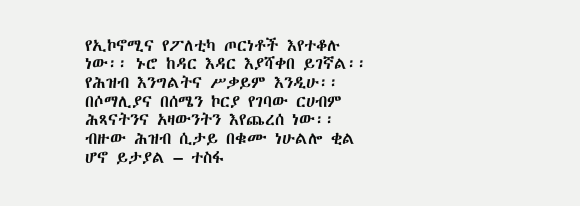የኢኮኖሚና የፖለቲካ ጦርነቶች እየተቆሉ ነው፡፡ ኑሮ ከዳር እዳር እያሻቀበ ይገኛል፡፡ የሕዝብ እንግልትና ሥቃይም እንዲሁ፡፡ በሶማሊያና በሰሜን ኮርያ የገባው ርሀብም ሕጻናትንና አዛውንትን እየጨረሰ ነው፡፡ ብዙው ሕዝብ ሲታይ በቁሙ ነሁልሎ ቂል ሆኖ ይታያል – ተስፋ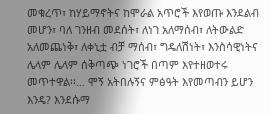መቁረጥ፣ ከሃይማኖትና ከሞራል አጥሮች እየወጡ እንደልብ መሆን፣ ባለ ገንዘብ መደሰት፣ ለነገ አለማሰብ፣ ለትውልድ አለመጨነቅ፣ ለቀኒቷ ብቻ ማሰብ፣ ግዴለሽነት፣ እንስሳዊነትና ሌላም ሌላም ሰቅጣጭ ነገሮች በጣም እየተዘወተሩ መጥተዋል፡፡… ሞኝ አትበሉኝና ምፅዓት እየመጣብን ይሆን እንዴ? እንደሱማ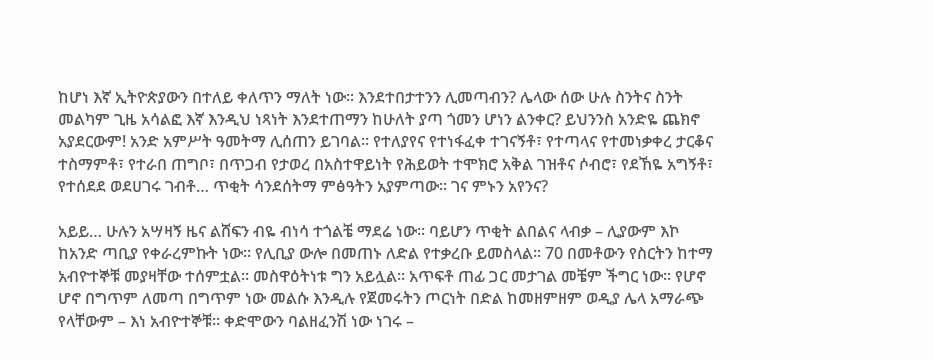ከሆነ እኛ ኢትዮጵያውን በተለይ ቀለጥን ማለት ነው፡፡ እንደተበታተንን ሊመጣብን? ሌላው ሰው ሁሉ ስንትና ስንት መልካም ጊዜ አሳልፎ እኛ እንዲህ ነጻነት እንደተጠማን ከሁለት ያጣ ጎመን ሆነን ልንቀር? ይህንንስ አንድዬ ጨክኖ አያደርውም! አንድ አምሥት ዓመትማ ሊሰጠን ይገባል፡፡ የተለያየና የተነፋፈቀ ተገናኝቶ፣ የተጣላና የተመነቃቀረ ታርቆና ተስማምቶ፣ የተራበ ጠግቦ፣ በጥጋብ የታወረ በአስተዋይነት የሕይወት ተሞክሮ አቅል ገዝቶና ሶብሮ፣ የደኸዬ አግኝቶ፣ የተሰደደ ወደሀገሩ ገብቶ… ጥቂት ሳንደሰትማ ምፅዓትን አያምጣው፡፡ ገና ምኑን አየንና?

አይይ… ሁሉን አሣዛኝ ዜና ልሸፍን ብዬ ብነሳ ተጎልቼ ማደሬ ነው፡፡ ባይሆን ጥቂት ልበልና ላብቃ – ሊያውም እኮ ከአንድ ጣቢያ የቀራረምኩት ነው፡፡ የሊቢያ ውሎ በመጠኑ ለድል የተቃረቡ ይመስላል፡፡ 70 በመቶውን የስርትን ከተማ አብዮተኞቹ መያዛቸው ተሰምቷል፡፡ መስዋዕትነቱ ግን አይሏል፡፡ አጥፍቶ ጠፊ ጋር መታገል መቼም ችግር ነው፡፡ የሆኖ ሆኖ በግጥም ለመጣ በግጥም ነው መልሱ እንዲሉ የጀመሩትን ጦርነት በድል ከመዘምዘም ወዲያ ሌላ አማራጭ የላቸውም – እነ አብዮተኞቹ፡፡ ቀድሞውን ባልዘፈንሽ ነው ነገሩ –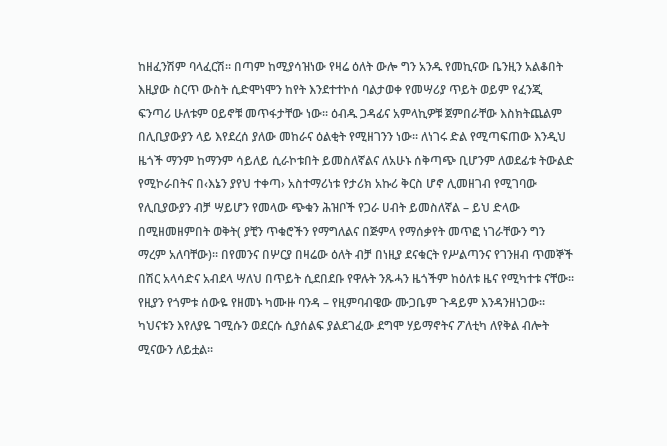ከዘፈንሽም ባላፈርሽ፡፡ በጣም ከሚያሳዝነው የዛሬ ዕለት ውሎ ግን አንዱ የመኪናው ቤንዚን አልቆበት እዚያው ስርጥ ውስት ሲድሞነሞን ከየት እንደተተኮሰ ባልታወቀ የመሣሪያ ጥይት ወይም የፈንጂ ፍንጣሪ ሁለቱም ዐይኖቹ መጥፋታቸው ነው፡፡ ዕብዱ ጋዳፊና አምላኪዎቹ ጀምበራቸው እስክትጨልም በሊቢያውያን ላይ እየደረሰ ያለው መከራና ዕልቂት የሚዘገንን ነው፡፡ ለነገሩ ድል የሚጣፍጠው እንዲህ ዜጎች ማንም ከማንም ሳይለይ ሲራኮቱበት ይመስለኛልና ለአሁኑ ሰቅጣጭ ቢሆንም ለወደፊቱ ትውልድ የሚኮራበትና በ‹እኔን ያየህ ተቀጣ› አስተማሪነቱ የታሪክ አኩሪ ቅርስ ሆኖ ሊመዘገብ የሚገባው የሊቢያውያን ብቻ ሣይሆን የመላው ጭቁን ሕዝቦች የጋራ ሀብት ይመስለኛል – ይህ ድላው በሚዘመዘምበት ወቅት( ያቺን ጥቁሮችን የማግለልና በጅምላ የማሰቃየት መጥፎ ነገራቸውን ግን ማረም አለባቸው)፡፡ በየመንና በሦርያ በዛሬው ዕለት ብቻ በነዚያ ደናቁርት የሥልጣንና የገንዘብ ጥመኞች በሽር አላሳድና አብደላ ሣለህ በጥይት ሲደበደቡ የዋሉት ንጹሓን ዜጎችም ከዕለቱ ዜና የሚካተቱ ናቸው፡፡ የዚያን የጎምቱ ሰውዬ የዘመኑ ካሙዙ ባንዳ – የዚምባብዌው ሙጋቤም ጉዳይም እንዳንዘነጋው፡፡ ካህናቱን እየለያዬ ገሚሱን ወደርሱ ሲያሰልፍ ያልደገፈው ደግሞ ሃይማኖትና ፖለቲካ ለየቅል ብሎት ሚናውን ለይቷል፡፡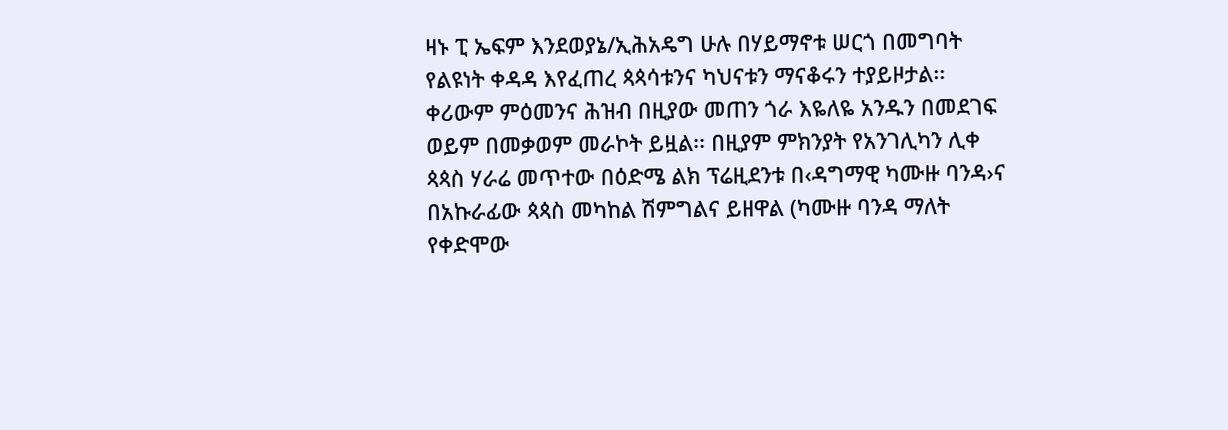ዛኑ ፒ ኤፍም እንደወያኔ/ኢሕአዴግ ሁሉ በሃይማኖቱ ሠርጎ በመግባት የልዩነት ቀዳዳ እየፈጠረ ጳጳሳቱንና ካህናቱን ማናቆሩን ተያይዞታል፡፡ ቀሪውም ምዕመንና ሕዝብ በዚያው መጠን ጎራ እዬለዬ አንዱን በመደገፍ ወይም በመቃወም መራኮት ይዟል፡፡ በዚያም ምክንያት የአንገሊካን ሊቀ ጳጳስ ሃራሬ መጥተው በዕድሜ ልክ ፕሬዚደንቱ በ‹ዳግማዊ ካሙዙ ባንዳ›ና በአኩራፊው ጳጳስ መካከል ሽምግልና ይዘዋል (ካሙዙ ባንዳ ማለት የቀድሞው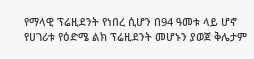የማላዊ ፕሬዚደንት የነበረ ሲሆን በ94 ዓመቱ ላይ ሆኖ የሀገሪቱ የዕድሜ ልክ ፕሬዚደንት መሆኑን ያወጀ ቅሌታም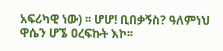አፍሪካዊ ነው) ፡፡ ሆሆ! ቢበቃኝስ? ዓለምነህ ዋሴን ሆኜ ዐረፍኩት እኮ፡፡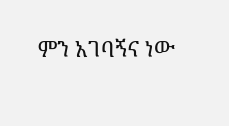ምን አገባኝና ነው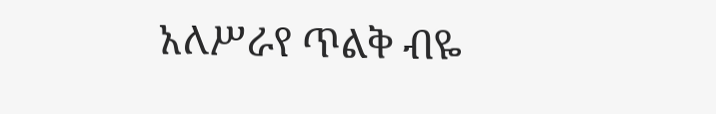አለሥራየ ጥልቅ ብዬ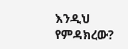እንዲህ የምዳክረው?